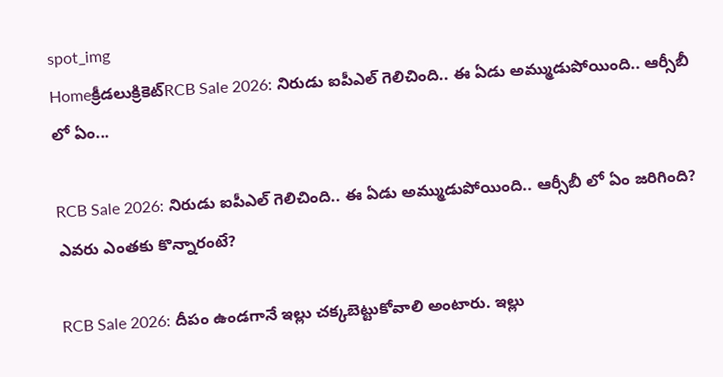spot_img
Homeక్రీడలుక్రికెట్‌RCB Sale 2026: నిరుడు ఐపీఎల్ గెలిచింది.. ఈ ఏడు అమ్ముడుపోయింది.. ఆర్సీబీ లో ఏం...

RCB Sale 2026: నిరుడు ఐపీఎల్ గెలిచింది.. ఈ ఏడు అమ్ముడుపోయింది.. ఆర్సీబీ లో ఏం జరిగింది? ఎవరు ఎంతకు కొన్నారంటే?

RCB Sale 2026: దీపం ఉండగానే ఇల్లు చక్కబెట్టుకోవాలి అంటారు. ఇల్లు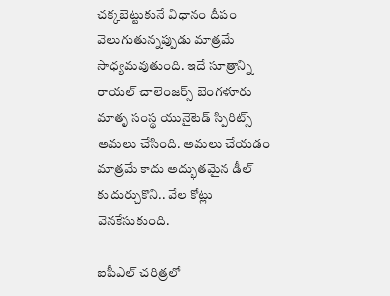చక్కబెట్టుకునే విధానం దీపం వెలుగుతున్నప్పుడు మాత్రమే సాధ్యమవుతుంది. ఇదే సూత్రాన్ని రాయల్ చాలెంజర్స్ బెంగళూరు మాతృ సంస్థ యునైటెడ్ స్పిరిట్స్ అమలు చేసింది. అమలు చేయడం మాత్రమే కాదు అద్భుతమైన డీల్ కుదుర్చుకొని.. వేల కోట్లు వెనకేసుకుంది.

ఐపీఎల్ చరిత్రలో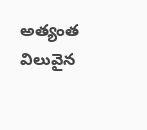అత్యంత విలువైన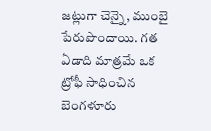జట్లుగా చెన్నై, ముంబై పేరుపొందాయి. గత ఏడాది మాత్రమే ఒక ట్రోఫీ సాధించిన బెంగళూరు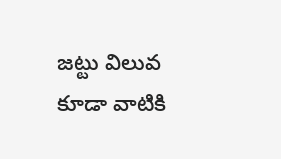జట్టు విలువ కూడా వాటికి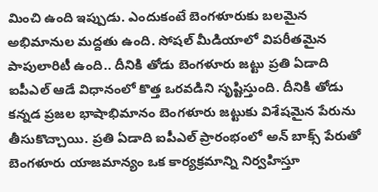మించి ఉంది ఇప్పుడు. ఎందుకంటే బెంగళూరుకు బలమైన అభిమానుల మద్దతు ఉంది. సోషల్ మీడియాలో విపరీతమైన పాపులారిటీ ఉంది.. దీనికి తోడు బెంగళూరు జట్టు ప్రతి ఏడాది ఐపీఎల్ ఆడే విధానంలో కొత్త ఒరవడిని సృష్టిస్తుంది. దీనికి తోడు కన్నడ ప్రజల భాషాభిమానం బెంగళూరు జట్టుకు విశేషమైన పేరును తీసుకొచ్చాయి. ప్రతి ఏడాది ఐపీఎల్ ప్రారంభంలో అన్ బాక్స్ పేరుతో బెంగళూరు యాజమాన్యం ఒక కార్యక్రమాన్ని నిర్వహిస్తూ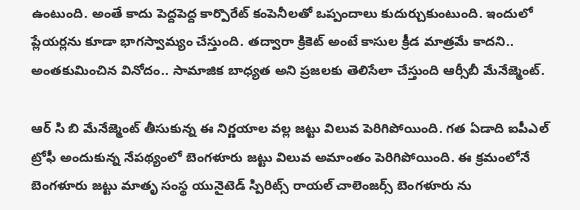ఉంటుంది. అంతే కాదు పెద్దపెద్ద కార్పొరేట్ కంపెనీలతో ఒప్పందాలు కుదుర్చుకుంటుంది. ఇందులో ప్లేయర్లను కూడా భాగస్వామ్యం చేస్తుంది. తద్వారా క్రికెట్ అంటే కాసుల క్రీడ మాత్రమే కాదని.. అంతకుమించిన వినోదం.. సామాజిక బాధ్యత అని ప్రజలకు తెలిసేలా చేస్తుంది ఆర్సీబీ మేనేజ్మెంట్.

ఆర్ సి బి మేనేజ్మెంట్ తీసుకున్న ఈ నిర్ణయాల వల్ల జట్టు విలువ పెరిగిపోయింది. గత ఏడాది ఐపీఎల్ ట్రోఫీ అందుకున్న నేపథ్యంలో బెంగళూరు జట్టు విలువ అమాంతం పెరిగిపోయింది. ఈ క్రమంలోనే బెంగళూరు జట్టు మాతృ సంస్థ యునైటెడ్ స్పిరిట్స్ రాయల్ చాలెంజర్స్ బెంగళూరు ను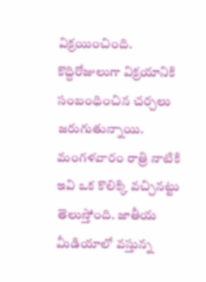విక్రయించింది. కొద్దిరోజులుగా విక్రయానికి సంబంధించిన చర్చలు జరుగుతున్నాయి. మంగళవారం రాత్రి నాటికి ఇవి ఒక కొలిక్కి వచ్చినట్టు తెలుస్తోంది. జాతీయ మీడియాలో వస్తున్న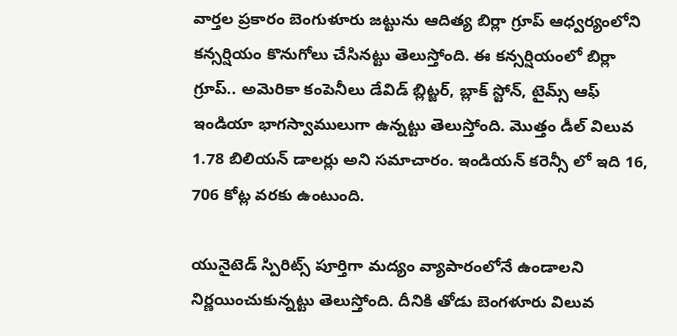వార్తల ప్రకారం బెంగుళూరు జట్టును ఆదిత్య బిర్లా గ్రూప్ ఆధ్వర్యంలోని కన్సర్షియం కొనుగోలు చేసినట్టు తెలుస్తోంది. ఈ కన్సర్షియంలో బిర్లా గ్రూప్.. అమెరికా కంపెనీలు డేవిడ్ బ్లిట్జర్, బ్లాక్ స్టోన్, టైమ్స్ ఆఫ్ ఇండియా భాగస్వాములుగా ఉన్నట్టు తెలుస్తోంది. మొత్తం డీల్ విలువ 1.78 బిలియన్ డాలర్లు అని సమాచారం. ఇండియన్ కరెన్సీ లో ఇది 16, 706 కోట్ల వరకు ఉంటుంది.

యునైటెడ్ స్పిరిట్స్ పూర్తిగా మద్యం వ్యాపారంలోనే ఉండాలని నిర్ణయించుకున్నట్టు తెలుస్తోంది. దీనికి తోడు బెంగళూరు విలువ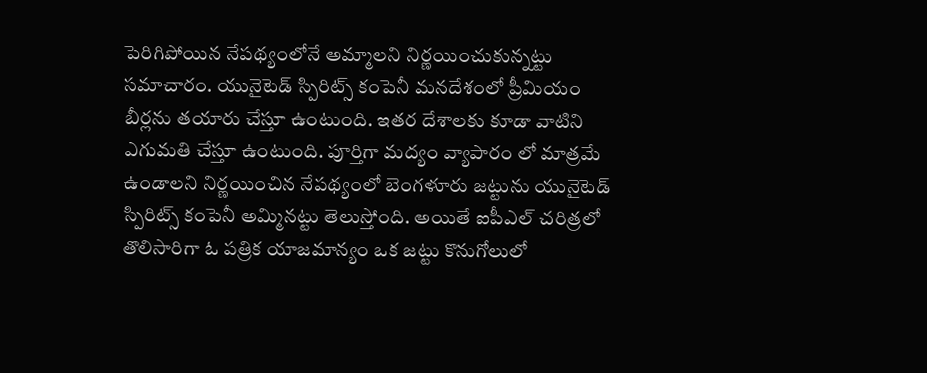పెరిగిపోయిన నేపథ్యంలోనే అమ్మాలని నిర్ణయించుకున్నట్టు సమాచారం. యునైటెడ్ స్పిరిట్స్ కంపెనీ మనదేశంలో ప్రీమియం బీర్లను తయారు చేస్తూ ఉంటుంది. ఇతర దేశాలకు కూడా వాటిని ఎగుమతి చేస్తూ ఉంటుంది. పూర్తిగా మద్యం వ్యాపారం లో మాత్రమే ఉండాలని నిర్ణయించిన నేపథ్యంలో బెంగళూరు జట్టును యునైటెడ్ స్పిరిట్స్ కంపెనీ అమ్మినట్టు తెలుస్తోంది. అయితే ఐపీఎల్ చరిత్రలో తొలిసారిగా ఓ పత్రిక యాజమాన్యం ఒక జట్టు కొనుగోలులో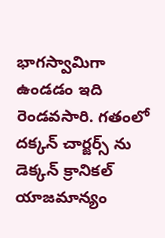భాగస్వామిగా ఉండడం ఇది రెండవసారి. గతంలో దక్కన్ చార్జర్స్ ను డెక్కన్ క్రానికల్ యాజమాన్యం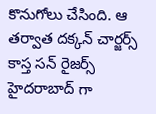కొనుగోలు చేసింది. ఆ తర్వాత దక్కన్ చార్జర్స్ కాస్త సన్ రైజర్స్ హైదరాబాద్ గా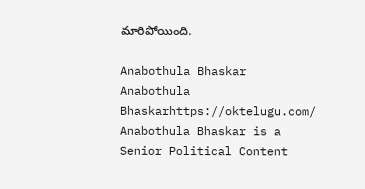మారిపోయింది.

Anabothula Bhaskar
Anabothula Bhaskarhttps://oktelugu.com/
Anabothula Bhaskar is a Senior Political Content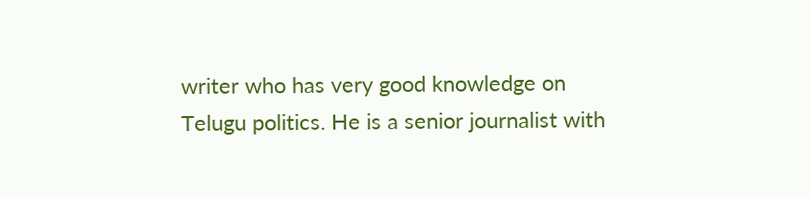writer who has very good knowledge on Telugu politics. He is a senior journalist with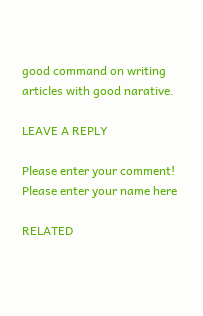good command on writing articles with good narative.

LEAVE A REPLY

Please enter your comment!
Please enter your name here

RELATED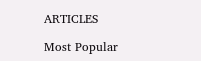ARTICLES

Most Popular